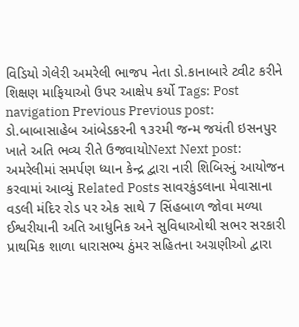વિડિયો ગેલેરી અમરેલી ભાજપ નેતા ડો.કાનાબારે ટ્વીટ કરીને શિક્ષણ માફિયાઓ ઉપર આક્ષેપ કર્યો Tags: Post navigation Previous Previous post: ડો.બાબાસાહેબ આંબેડકરની ૧૩૨મી જન્મ જયંતી ઇસનપુર ખાતે અતિ ભવ્ય રીતે ઉજવાયોNext Next post: અમરેલીમાં સમર્પણ ધ્યાન કેન્દ્ર દ્વારા નારી શિબિરનું આયોજન કરવામાં આવ્યું Related Posts સાવરકુંડલાના મેવાસાના વડલી મંદિર રોડ પર એક સાથે 7 સિંહબાળ જોવા મળ્યા ઈશ્વરીયાની અતિ આધુનિક અને સુવિધાઓથી સભર સરકારી પ્રાથમિક શાળા ધારાસભ્ય ઠુંમર સહિતના અગ્રણીઓ દ્વારા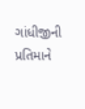ગાંધીજીની પ્રતિમાને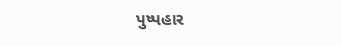પુષ્પહાર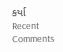કર્યા
Recent Comments